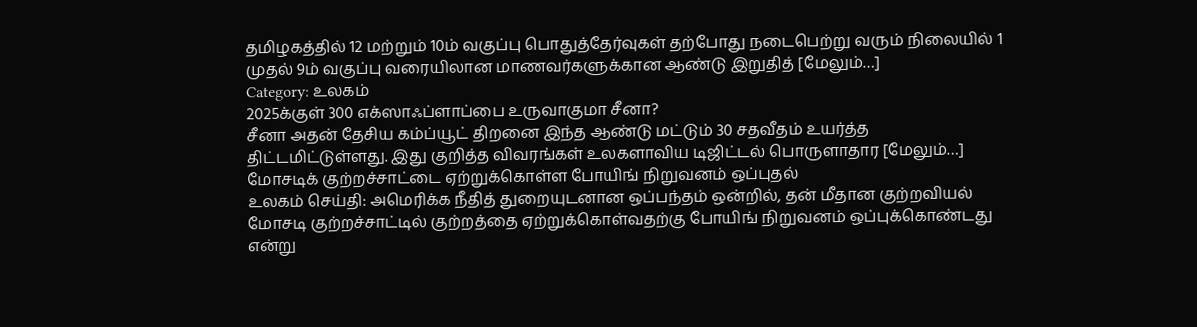தமிழகத்தில் 12 மற்றும் 10ம் வகுப்பு பொதுத்தேர்வுகள் தற்போது நடைபெற்று வரும் நிலையில் 1 முதல் 9ம் வகுப்பு வரையிலான மாணவர்களுக்கான ஆண்டு இறுதித் [மேலும்…]
Category: உலகம்
2025க்குள் 300 எக்ஸாஃப்ளாப்பை உருவாகுமா சீனா?
சீனா அதன் தேசிய கம்ப்யூட் திறனை இந்த ஆண்டு மட்டும் 30 சதவீதம் உயர்த்த திட்டமிட்டுள்ளது. இது குறித்த விவரங்கள் உலகளாவிய டிஜிட்டல் பொருளாதார [மேலும்…]
மோசடிக் குற்றச்சாட்டை ஏற்றுக்கொள்ள போயிங் நிறுவனம் ஒப்புதல்
உலகம் செய்தி: அமெரிக்க நீதித் துறையுடனான ஒப்பந்தம் ஒன்றில், தன் மீதான குற்றவியல் மோசடி குற்றச்சாட்டில் குற்றத்தை ஏற்றுக்கொள்வதற்கு போயிங் நிறுவனம் ஒப்புக்கொண்டது என்று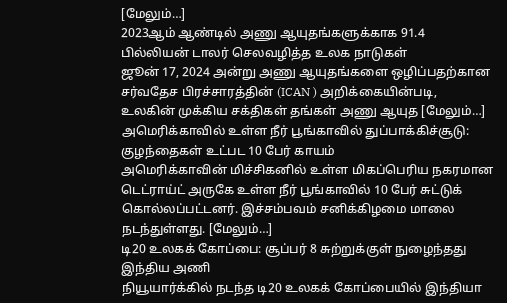[மேலும்…]
2023ஆம் ஆண்டில் அணு ஆயுதங்களுக்காக 91.4 பில்லியன் டாலர் செலவழித்த உலக நாடுகள்
ஜூன் 17, 2024 அன்று அணு ஆயுதங்களை ஒழிப்பதற்கான சர்வதேச பிரச்சாரத்தின் (ICAN ) அறிக்கையின்படி, உலகின் முக்கிய சக்திகள் தங்கள் அணு ஆயுத [மேலும்…]
அமெரிக்காவில் உள்ள நீர் பூங்காவில் துப்பாக்கிச்சூடு: குழந்தைகள் உட்பட 10 பேர் காயம்
அமெரிக்காவின் மிச்சிகனில் உள்ள மிகப்பெரிய நகரமான டெட்ராய்ட் அருகே உள்ள நீர் பூங்காவில் 10 பேர் சுட்டுக் கொல்லப்பட்டனர். இச்சம்பவம் சனிக்கிழமை மாலை நடந்துள்ளது. [மேலும்…]
டி20 உலகக் கோப்பை: சூப்பர் 8 சுற்றுக்குள் நுழைந்தது இந்திய அணி
நியூயார்க்கில் நடந்த டி20 உலகக் கோப்பையில் இந்தியா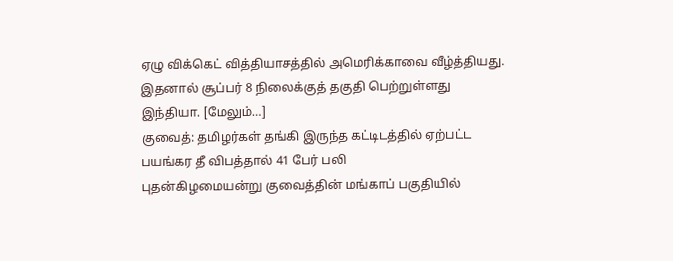ஏழு விக்கெட் வித்தியாசத்தில் அமெரிக்காவை வீழ்த்தியது. இதனால் சூப்பர் 8 நிலைக்குத் தகுதி பெற்றுள்ளது இந்தியா. [மேலும்…]
குவைத்: தமிழர்கள் தங்கி இருந்த கட்டிடத்தில் ஏற்பட்ட பயங்கர தீ விபத்தால் 41 பேர் பலி
புதன்கிழமையன்று குவைத்தின் மங்காப் பகுதியில்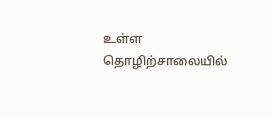உள்ள தொழிற்சாலையில்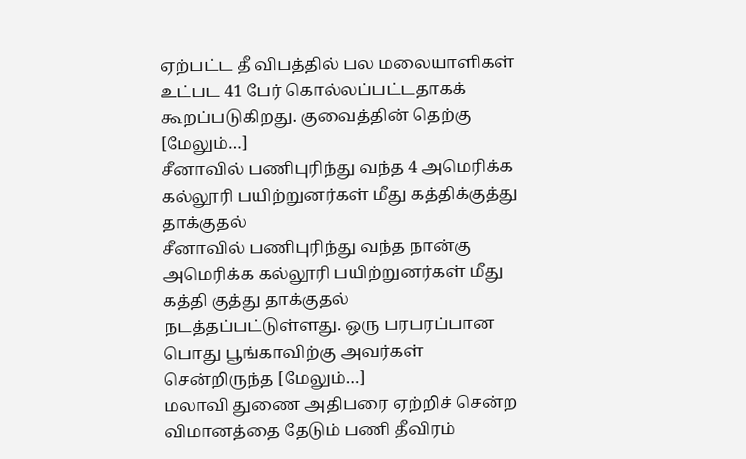ஏற்பட்ட தீ விபத்தில் பல மலையாளிகள் உட்பட 41 பேர் கொல்லப்பட்டதாகக் கூறப்படுகிறது. குவைத்தின் தெற்கு [மேலும்…]
சீனாவில் பணிபுரிந்து வந்த 4 அமெரிக்க கல்லூரி பயிற்றுனர்கள் மீது கத்திக்குத்து தாக்குதல்
சீனாவில் பணிபுரிந்து வந்த நான்கு அமெரிக்க கல்லூரி பயிற்றுனர்கள் மீது கத்தி குத்து தாக்குதல் நடத்தப்பட்டுள்ளது. ஒரு பரபரப்பான பொது பூங்காவிற்கு அவர்கள் சென்றிருந்த [மேலும்…]
மலாவி துணை அதிபரை ஏற்றிச் சென்ற விமானத்தை தேடும் பணி தீவிரம்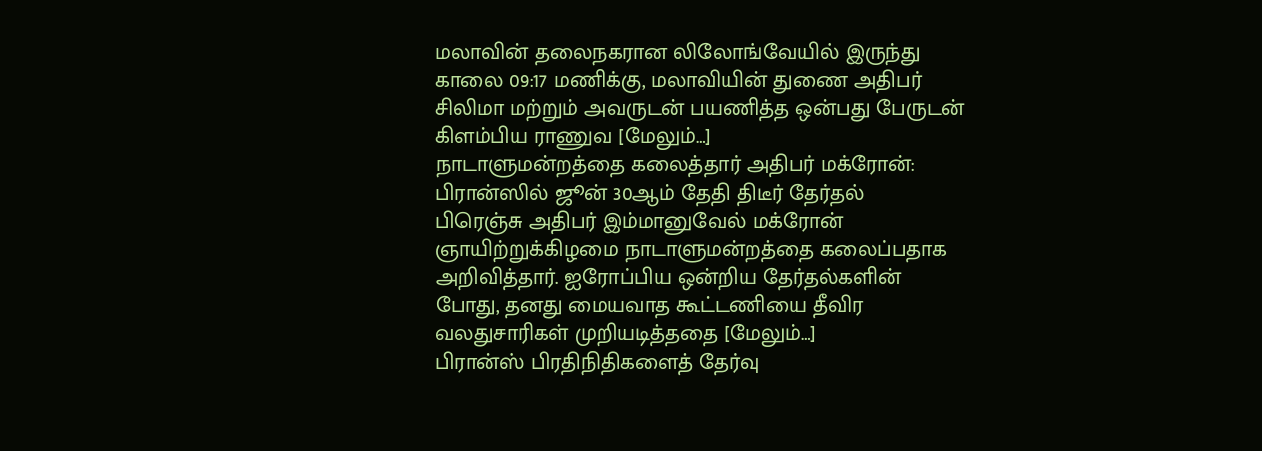மலாவின் தலைநகரான லிலோங்வேயில் இருந்து காலை 09:17 மணிக்கு, மலாவியின் துணை அதிபர் சிலிமா மற்றும் அவருடன் பயணித்த ஒன்பது பேருடன் கிளம்பிய ராணுவ [மேலும்…]
நாடாளுமன்றத்தை கலைத்தார் அதிபர் மக்ரோன்: பிரான்ஸில் ஜூன் 30ஆம் தேதி திடீர் தேர்தல்
பிரெஞ்சு அதிபர் இம்மானுவேல் மக்ரோன் ஞாயிற்றுக்கிழமை நாடாளுமன்றத்தை கலைப்பதாக அறிவித்தார். ஐரோப்பிய ஒன்றிய தேர்தல்களின் போது, தனது மையவாத கூட்டணியை தீவிர வலதுசாரிகள் முறியடித்ததை [மேலும்…]
பிரான்ஸ் பிரதிநிதிகளைத் தேர்வு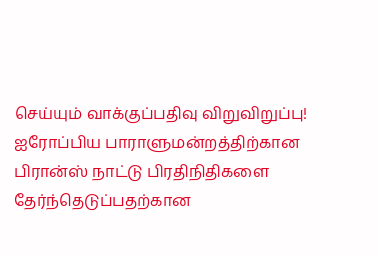செய்யும் வாக்குப்பதிவு விறுவிறுப்பு!
ஐரோப்பிய பாராளுமன்றத்திற்கான பிரான்ஸ் நாட்டு பிரதிநிதிகளை தேர்ந்தெடுப்பதற்கான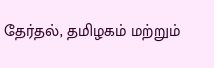தேர்தல், தமிழகம் மற்றும்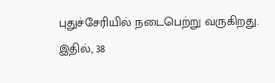புதுச்சேரியில் நடைபெற்று வருகிறது. இதில், 38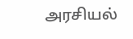அரசியல்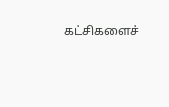கட்சிகளைச்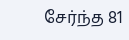சேர்ந்த 81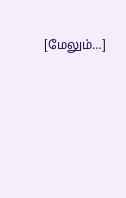[மேலும்…]